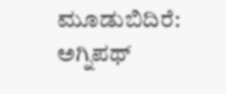ಮೂಡುಬಿದಿರೆ: ಅಗ್ನಿಪಥ್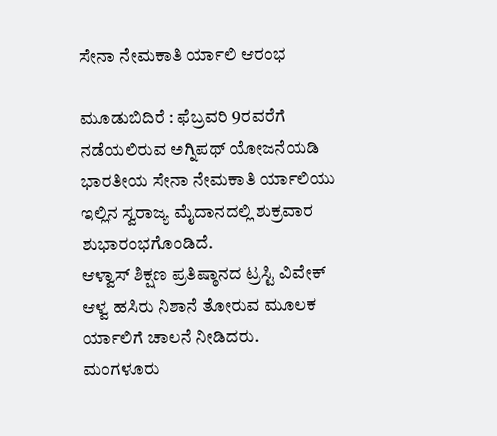ಸೇನಾ ನೇಮಕಾತಿ ರ್ಯಾಲಿ ಆರಂಭ

ಮೂಡುಬಿದಿರೆ : ಫೆಬ್ರವರಿ 9ರವರೆಗೆ ನಡೆಯಲಿರುವ ಅಗ್ನಿಪಥ್ ಯೋಜನೆಯಡಿ ಭಾರತೀಯ ಸೇನಾ ನೇಮಕಾತಿ ರ್ಯಾಲಿಯು ಇಲ್ಲಿನ ಸ್ವರಾಜ್ಯ ಮೈದಾನದಲ್ಲಿ ಶುಕ್ರವಾರ ಶುಭಾರಂಭಗೊಂಡಿದೆ.
ಆಳ್ವಾಸ್ ಶಿಕ್ಷಣ ಪ್ರತಿಷ್ಠಾನದ ಟ್ರಸ್ಟಿ ವಿವೇಕ್ ಆಳ್ವ ಹಸಿರು ನಿಶಾನೆ ತೋರುವ ಮೂಲಕ ರ್ಯಾಲಿಗೆ ಚಾಲನೆ ನೀಡಿದರು.
ಮಂಗಳೂರು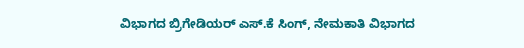ವಿಭಾಗದ ಬ್ರಿಗೇಡಿಯರ್ ಎಸ್.ಕೆ ಸಿಂಗ್, ನೇಮಕಾತಿ ವಿಭಾಗದ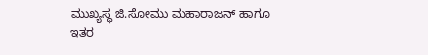ಮುಖ್ಯಸ್ಥ ಜಿ.ಸೋಮು ಮಹಾರಾಜನ್ ಹಾಗೂ ಇತರ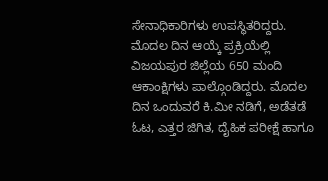ಸೇನಾಧಿಕಾರಿಗಳು ಉಪಸ್ಥಿತರಿದ್ದರು. ಮೊದಲ ದಿನ ಆಯ್ಕೆ ಪ್ರಕ್ರಿಯೆಲ್ಲಿ ವಿಜಯಪುರ ಜಿಲ್ಲೆಯ 650 ಮಂದಿ ಆಕಾಂಕ್ಷಿಗಳು ಪಾಲ್ಗೊಂಡಿದ್ದರು. ಮೊದಲ ದಿನ ಒಂದುವರೆ ಕಿ.ಮೀ ನಡಿಗೆ, ಅಡೆತಡೆ ಓಟ, ಎತ್ತರ ಜಿಗಿತ, ದೈಹಿಕ ಪರೀಕ್ಷೆ ಹಾಗೂ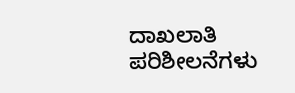ದಾಖಲಾತಿ ಪರಿಶೀಲನೆಗಳು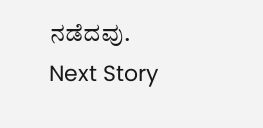ನಡೆದವು.
Next Story